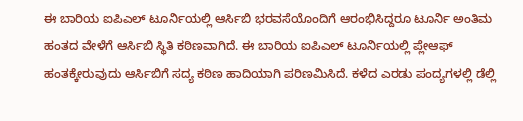ಈ ಬಾರಿಯ ಐಪಿಎಲ್ ಟೂರ್ನಿಯಲ್ಲಿ ಆರ್ಸಿಬಿ ಭರವಸೆಯೊಂದಿಗೆ ಆರಂಭಿಸಿದ್ದರೂ ಟೂರ್ನಿ ಅಂತಿಮ ಹಂತದ ವೇಳೆಗೆ ಆರ್ಸಿಬಿ ಸ್ಥಿತಿ ಕಠಿಣವಾಗಿದೆ. ಈ ಬಾರಿಯ ಐಪಿಎಲ್ ಟೂರ್ನಿಯಲ್ಲಿ ಪ್ಲೇಆಫ್ ಹಂತಕ್ಕೇರುವುದು ಆರ್ಸಿಬಿಗೆ ಸದ್ಯ ಕಠಿಣ ಹಾದಿಯಾಗಿ ಪರಿಣಮಿಸಿದೆ. ಕಳೆದ ಎರಡು ಪಂದ್ಯಗಳಲ್ಲಿ ಡೆಲ್ಲಿ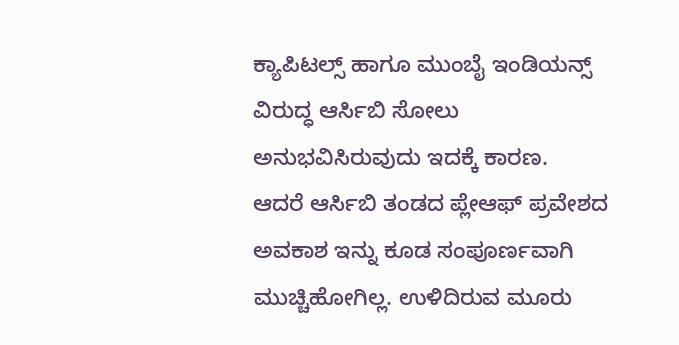ಕ್ಯಾಪಿಟಲ್ಸ್ ಹಾಗೂ ಮುಂಬೈ ಇಂಡಿಯನ್ಸ್ ವಿರುದ್ಧ ಆರ್ಸಿಬಿ ಸೋಲು ಅನುಭವಿಸಿರುವುದು ಇದಕ್ಕೆ ಕಾರಣ.
ಆದರೆ ಆರ್ಸಿಬಿ ತಂಡದ ಪ್ಲೇಆಫ್ ಪ್ರವೇಶದ ಅವಕಾಶ ಇನ್ನು ಕೂಡ ಸಂಪೂರ್ಣವಾಗಿ ಮುಚ್ಚಿಹೋಗಿಲ್ಲ. ಉಳಿದಿರುವ ಮೂರು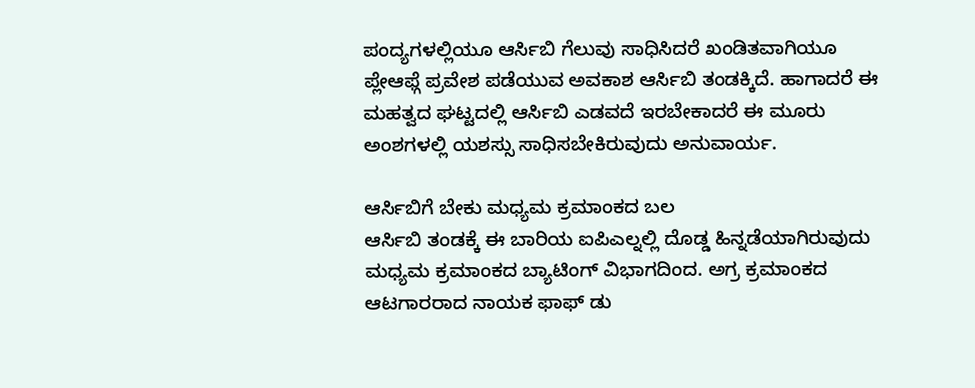ಪಂದ್ಯಗಳಲ್ಲಿಯೂ ಆರ್ಸಿಬಿ ಗೆಲುವು ಸಾಧಿಸಿದರೆ ಖಂಡಿತವಾಗಿಯೂ ಪ್ಲೇಆಫ್ಗೆ ಪ್ರವೇಶ ಪಡೆಯುವ ಅವಕಾಶ ಆರ್ಸಿಬಿ ತಂಡಕ್ಕಿದೆ. ಹಾಗಾದರೆ ಈ ಮಹತ್ವದ ಘಟ್ಟದಲ್ಲಿ ಆರ್ಸಿಬಿ ಎಡವದೆ ಇರಬೇಕಾದರೆ ಈ ಮೂರು ಅಂಶಗಳಲ್ಲಿ ಯಶಸ್ಸು ಸಾಧಿಸಬೇಕಿರುವುದು ಅನುವಾರ್ಯ.

ಆರ್ಸಿಬಿಗೆ ಬೇಕು ಮಧ್ಯಮ ಕ್ರಮಾಂಕದ ಬಲ
ಆರ್ಸಿಬಿ ತಂಡಕ್ಕೆ ಈ ಬಾರಿಯ ಐಪಿಎಲ್ನಲ್ಲಿ ದೊಡ್ಡ ಹಿನ್ನಡೆಯಾಗಿರುವುದು ಮಧ್ಯಮ ಕ್ರಮಾಂಕದ ಬ್ಯಾಟಿಂಗ್ ವಿಭಾಗದಿಂದ. ಅಗ್ರ ಕ್ರಮಾಂಕದ ಆಟಗಾರರಾದ ನಾಯಕ ಫಾಫ್ ಡು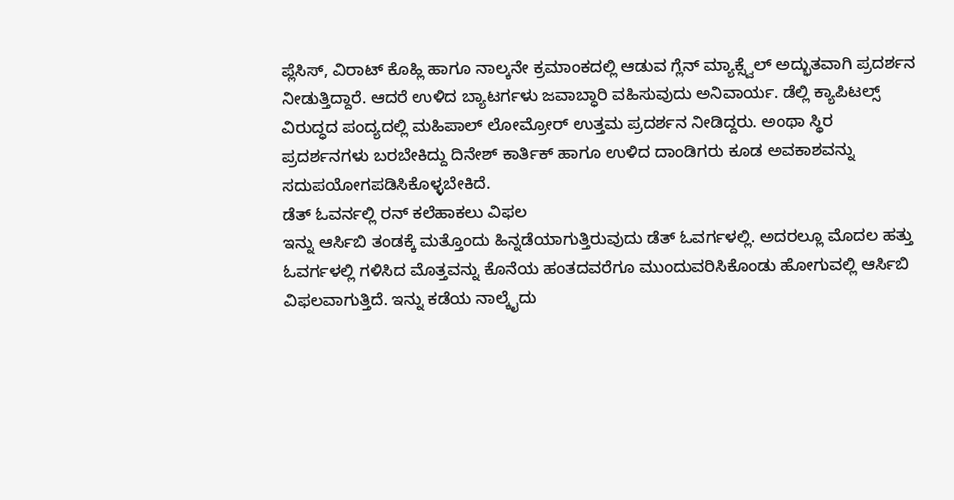ಪ್ಲೆಸಿಸ್, ವಿರಾಟ್ ಕೊಹ್ಲಿ ಹಾಗೂ ನಾಲ್ಕನೇ ಕ್ರಮಾಂಕದಲ್ಲಿ ಆಡುವ ಗ್ಲೆನ್ ಮ್ಯಾಕ್ಸ್ವೆಲ್ ಅದ್ಭುತವಾಗಿ ಪ್ರದರ್ಶನ ನೀಡುತ್ತಿದ್ದಾರೆ. ಆದರೆ ಉಳಿದ ಬ್ಯಾಟರ್ಗಳು ಜವಾಬ್ಧಾರಿ ವಹಿಸುವುದು ಅನಿವಾರ್ಯ. ಡೆಲ್ಲಿ ಕ್ಯಾಪಿಟಲ್ಸ್ ವಿರುದ್ಧದ ಪಂದ್ಯದಲ್ಲಿ ಮಹಿಪಾಲ್ ಲೋಮ್ರೋರ್ ಉತ್ತಮ ಪ್ರದರ್ಶನ ನೀಡಿದ್ದರು. ಅಂಥಾ ಸ್ಥಿರ ಪ್ರದರ್ಶನಗಳು ಬರಬೇಕಿದ್ದು ದಿನೇಶ್ ಕಾರ್ತಿಕ್ ಹಾಗೂ ಉಳಿದ ದಾಂಡಿಗರು ಕೂಡ ಅವಕಾಶವನ್ನು ಸದುಪಯೋಗಪಡಿಸಿಕೊಳ್ಳಬೇಕಿದೆ.
ಡೆತ್ ಓವರ್ನಲ್ಲಿ ರನ್ ಕಲೆಹಾಕಲು ವಿಫಲ
ಇನ್ನು ಆರ್ಸಿಬಿ ತಂಡಕ್ಕೆ ಮತ್ತೊಂದು ಹಿನ್ನಡೆಯಾಗುತ್ತಿರುವುದು ಡೆತ್ ಓವರ್ಗಳಲ್ಲಿ. ಅದರಲ್ಲೂ ಮೊದಲ ಹತ್ತು ಓವರ್ಗಳಲ್ಲಿ ಗಳಿಸಿದ ಮೊತ್ತವನ್ನು ಕೊನೆಯ ಹಂತದವರೆಗೂ ಮುಂದುವರಿಸಿಕೊಂಡು ಹೋಗುವಲ್ಲಿ ಆರ್ಸಿಬಿ ವಿಫಲವಾಗುತ್ತಿದೆ. ಇನ್ನು ಕಡೆಯ ನಾಲ್ಕೈದು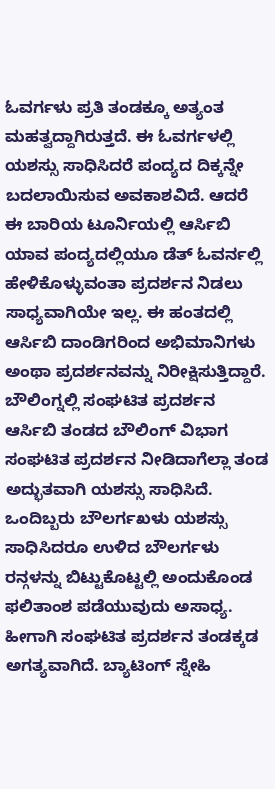ಓವರ್ಗಳು ಪ್ರತಿ ತಂಡಕ್ಕೂ ಅತ್ಯಂತ ಮಹತ್ವದ್ದಾಗಿರುತ್ತದೆ. ಈ ಓವರ್ಗಳಲ್ಲಿ ಯಶಸ್ಸು ಸಾಧಿಸಿದರೆ ಪಂದ್ಯದ ದಿಕ್ಕನ್ನೇ ಬದಲಾಯಿಸುವ ಅವಕಾಶವಿದೆ. ಆದರೆ ಈ ಬಾರಿಯ ಟೂರ್ನಿಯಲ್ಲಿ ಆರ್ಸಿಬಿ ಯಾವ ಪಂದ್ಯದಲ್ಲಿಯೂ ಡೆತ್ ಓವರ್ನಲ್ಲಿ ಹೇಳಿಕೊಳ್ಳುವಂತಾ ಪ್ರದರ್ಶನ ನಿಡಲು ಸಾಧ್ಯವಾಗಿಯೇ ಇಲ್ಲ. ಈ ಹಂತದಲ್ಲಿ ಆರ್ಸಿಬಿ ದಾಂಡಿಗರಿಂದ ಅಭಿಮಾನಿಗಳು ಅಂಥಾ ಪ್ರದರ್ಶನವನ್ನು ನಿರೀಕ್ಷಿಸುತ್ತಿದ್ದಾರೆ.
ಬೌಲಿಂಗ್ನಲ್ಲಿ ಸಂಘಟಿತ ಪ್ರದರ್ಶನ
ಆರ್ಸಿಬಿ ತಂಡದ ಬೌಲಿಂಗ್ ವಿಭಾಗ ಸಂಘಟಿತ ಪ್ರದರ್ಶನ ನೀಡಿದಾಗೆಲ್ಲಾ ತಂಡ ಅದ್ಭುತವಾಗಿ ಯಶಸ್ಸು ಸಾಧಿಸಿದೆ. ಒಂದಿಬ್ಬರು ಬೌಲರ್ಗಖಳು ಯಶಸ್ಸು ಸಾಧಿಸಿದರೂ ಉಳಿದ ಬೌಲರ್ಗಳು ರನ್ಗಳನ್ನು ಬಿಟ್ಟುಕೊಟ್ಟಲ್ಲಿ ಅಂದುಕೊಂಡ ಫಲಿತಾಂಶ ಪಡೆಯುವುದು ಅಸಾಧ್ಯ. ಹೀಗಾಗಿ ಸಂಘಟಿತ ಪ್ರದರ್ಶನ ತಂಡಕ್ಕಡ ಅಗತ್ಯವಾಗಿದೆ. ಬ್ಯಾಟಿಂಗ್ ಸ್ನೇಹಿ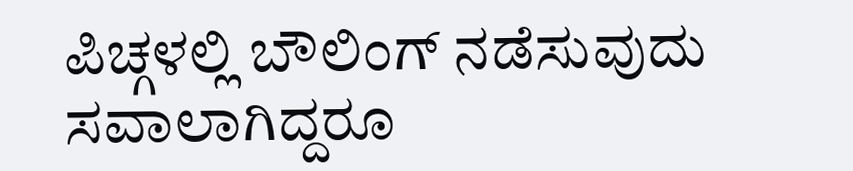ಪಿಚ್ಗಳಲ್ಲಿ ಬೌಲಿಂಗ್ ನಡೆಸುವುದು ಸವಾಲಾಗಿದ್ದರೂ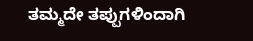ತಮ್ಮದೇ ತಪ್ಪುಗಳಿಂದಾಗಿ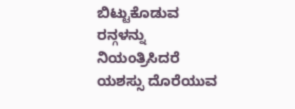ಬಿಟ್ಟುಕೊಡುವ ರನ್ಗಳನ್ನು ನಿಯಂತ್ರಿಸಿದರೆ ಯಶಸ್ಸು ದೊರೆಯುವ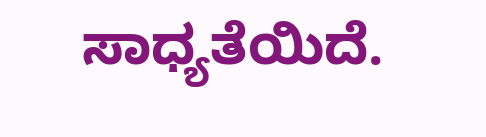ಸಾಧ್ಯತೆಯಿದೆ.